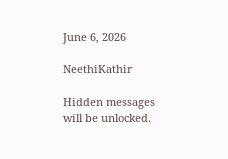June 6, 2026

NeethiKathir

Hidden messages will be unlocked.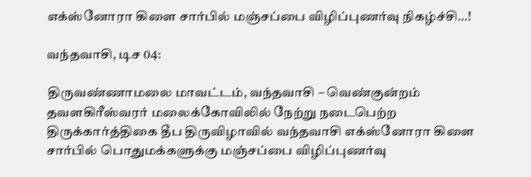எக்ஸ்னோரா கிளை சார்பில் மஞ்சப்பை விழிப்புணர்வு நிகழ்ச்சி…!

வந்தவாசி, டிச 04:

திருவண்ணாமலை மாவட்டம், வந்தவாசி – வெண்குன்றம் தவளகிரீஸ்வரர் மலைக்கோவிலில் நேற்று நடைபெற்ற திருக்கார்த்திகை தீப திருவிழாவில் வந்தவாசி எக்ஸ்னோரா கிளை சார்பில் பொதுமக்களுக்கு மஞ்சப்பை விழிப்புணர்வு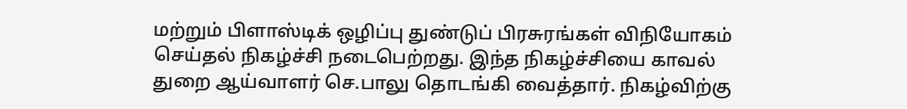மற்றும் பிளாஸ்டிக் ஒழிப்பு துண்டுப் பிரசுரங்கள் விநியோகம் செய்தல் நிகழ்ச்சி நடைபெற்றது. இந்த நிகழ்ச்சியை காவல் துறை ஆய்வாளர் செ.பாலு தொடங்கி வைத்தார். நிகழ்விற்கு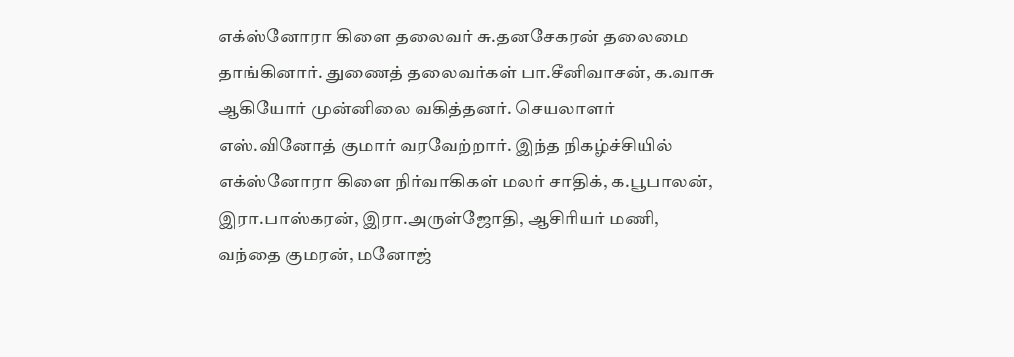எக்ஸ்னோரா கிளை தலைவர் சு.தனசேகரன் தலைமை தாங்கினார். துணைத் தலைவர்கள் பா.சீனிவாசன், க.வாசு ஆகியோர் முன்னிலை வகித்தனர். செயலாளர் எஸ்.வினோத் குமார் வரவேற்றார். இந்த நிகழ்ச்சியில் எக்ஸ்னோரா கிளை நிர்வாகிகள் மலர் சாதிக், க.பூபாலன், இரா.பாஸ்கரன், இரா.அருள்ஜோதி, ஆசிரியர் மணி, வந்தை குமரன், மனோஜ்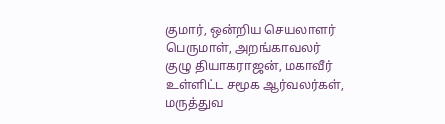குமார், ஒன்றிய செயலாளர் பெருமாள், அறங்காவலர் குழு தியாகராஜன், மகாவீர் உள்ளிட்ட சமூக ஆர்வலர்கள், மருத்துவ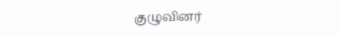குழுவினர்‌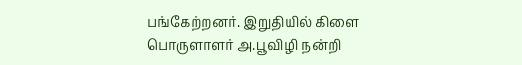பங்கேற்றனர். இறுதியில் கிளை பொருளாளர் அ.பூவிழி நன்றி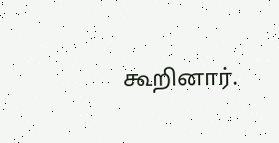கூறினார்.